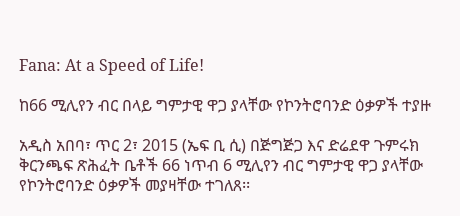Fana: At a Speed of Life!

ከ66 ሚሊየን ብር በላይ ግምታዊ ዋጋ ያላቸው የኮንትሮባንድ ዕቃዎች ተያዙ

አዲስ አበባ፣ ጥር 2፣ 2015 (ኤፍ ቢ ሲ) በጅግጅጋ እና ድሬደዋ ጉምሩክ ቅርንጫፍ ጽሕፈት ቤቶች 66 ነጥብ 6 ሚሊየን ብር ግምታዊ ዋጋ ያላቸው የኮንትሮባንድ ዕቃዎች መያዛቸው ተገለጸ፡፡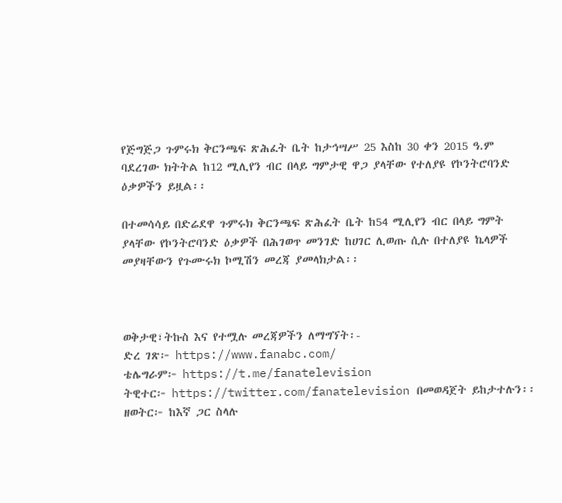የጅግጅጋ ጉምሩክ ቅርንጫፍ ጽሕፈት ቤት ከታኅሣሥ 25 እስከ 30 ቀን 2015 ዓ.ም ባደረገው ክትትል ከ12 ሚሊየን ብር በላይ ግምታዊ ዋጋ ያላቸው የተለያዩ የኮንትሮባንድ ዕቃዎችን ይዟል፡፡

በተመሳሳይ በድሬደዋ ጉምሩክ ቅርንጫፍ ጽሕፈት ቤት ከ54 ሚሊየን ብር በላይ ግምት ያላቸው የኮንትሮባንድ ዕቃዎች በሕገወጥ መንገድ ከሀገር ሊወጡ ሲሉ በተለያዩ ኬላዎች መያዛቸውን የጉሙሩክ ኮሚሽን መረጃ ያመላክታል፡፡



ወቅታዊ፣ትኩስ እና የተሟሉ መረጃዎችን ለማግኘት፡-
ድረ ገጽ፦ https://www.fanabc.com/
ቴሌግራም፦ https://t.me/fanatelevision
ትዊተር፦ https://twitter.com/fanatelevision በመወዳጀት ይከታተሉን፡፡
ዘወትር፦ ከእኛ ጋር ስላሉ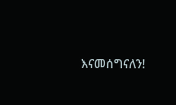እናመሰግናለን!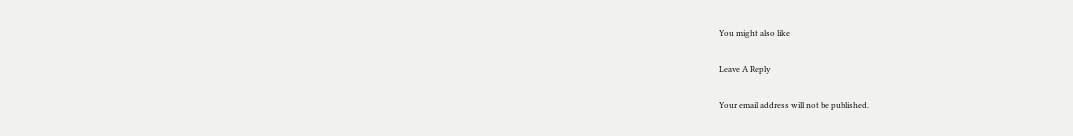You might also like

Leave A Reply

Your email address will not be published.